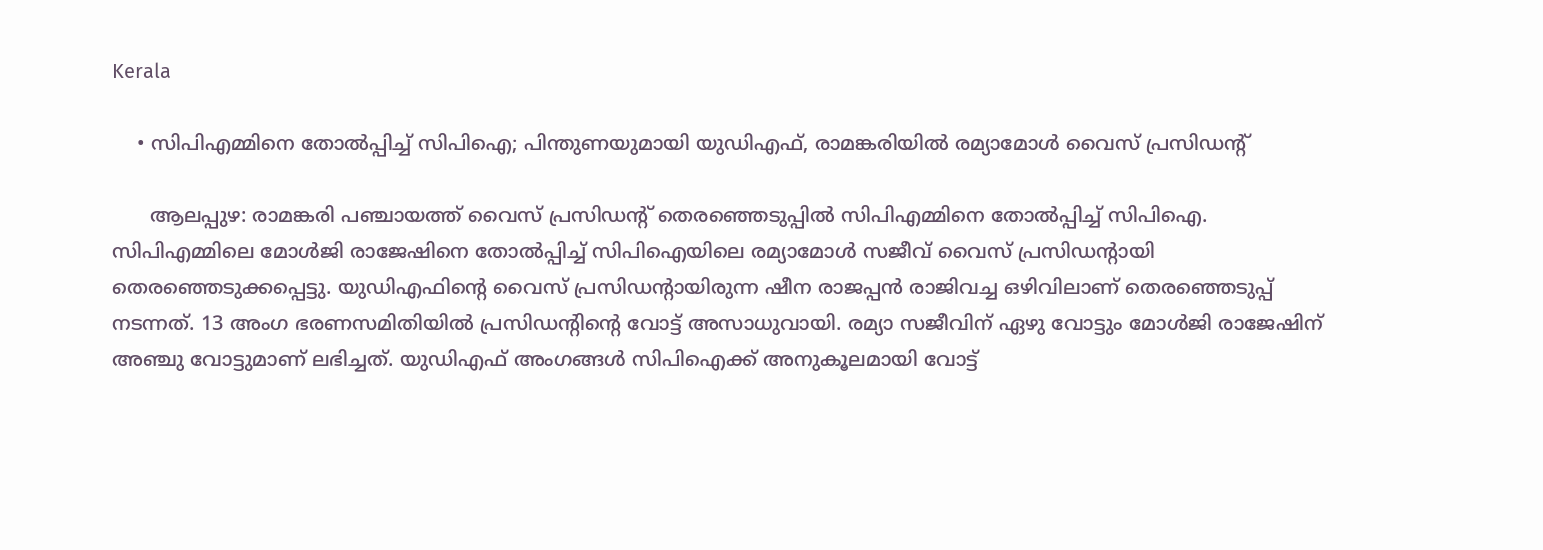Kerala

    • സിപിഎമ്മിനെ തോല്‍പ്പിച്ച് സിപിഐ; പിന്തുണയുമായി യുഡിഎഫ്, രാമങ്കരിയില്‍ രമ്യാമോള്‍ വൈസ് പ്രസിഡന്റ്

      ആലപ്പുഴ: രാമങ്കരി പഞ്ചായത്ത് വൈസ് പ്രസിഡന്റ് തെരഞ്ഞെടുപ്പില്‍ സിപിഎമ്മിനെ തോല്‍പ്പിച്ച് സിപിഐ. സിപിഎമ്മിലെ മോള്‍ജി രാജേഷിനെ തോല്‍പ്പിച്ച് സിപിഐയിലെ രമ്യാമോള്‍ സജീവ് വൈസ് പ്രസിഡന്റായി തെരഞ്ഞെടുക്കപ്പെട്ടു. യുഡിഎഫിന്റെ വൈസ് പ്രസിഡന്റായിരുന്ന ഷീന രാജപ്പന്‍ രാജിവച്ച ഒഴിവിലാണ് തെരഞ്ഞെടുപ്പ് നടന്നത്. 13 അംഗ ഭരണസമിതിയില്‍ പ്രസിഡന്റിന്റെ വോട്ട് അസാധുവായി. രമ്യാ സജീവിന് ഏഴു വോട്ടും മോള്‍ജി രാജേഷിന് അഞ്ചു വോട്ടുമാണ് ലഭിച്ചത്. യുഡിഎഫ് അംഗങ്ങള്‍ സിപിഐക്ക് അനുകൂലമായി വോട്ട്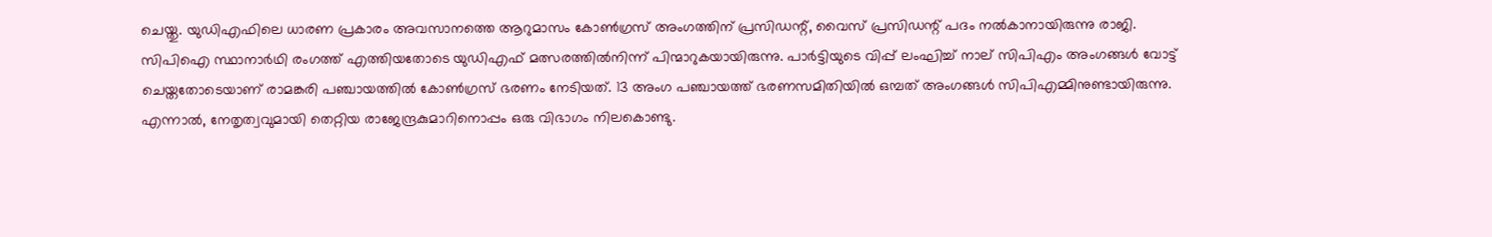ചെയ്തു. യുഡിഎഫിലെ ധാരണ പ്രകാരം അവസാനത്തെ ആറുമാസം കോണ്‍ഗ്രസ് അംഗത്തിന് പ്രസിഡന്റ്, വൈസ് പ്രസിഡന്റ് പദം നല്‍കാനായിരുന്നു രാജി. സിപിഐ സ്ഥാനാര്‍ഥി രംഗത്ത് എത്തിയതോടെ യുഡിഎഫ് മത്സരത്തില്‍നിന്ന് പിന്മാറുകയായിരുന്നു. പാര്‍ട്ടിയുടെ വിപ്പ് ലംഘിച്ച് നാല് സിപിഎം അംഗങ്ങള്‍ വോട്ട് ചെയ്തതോടെയാണ് രാമങ്കരി പഞ്ചായത്തില്‍ കോണ്‍ഗ്രസ് ഭരണം നേടിയത്. 13 അംഗ പഞ്ചായത്ത് ഭരണസമിതിയില്‍ ഒമ്പത് അംഗങ്ങള്‍ സിപിഎമ്മിനുണ്ടായിരുന്നു. എന്നാല്‍, നേതൃത്വവുമായി തെറ്റിയ രാജേന്ദ്രകുമാറിനൊപ്പം ഒരു വിഭാഗം നിലകൊണ്ടു.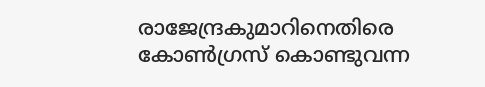രാജേന്ദ്രകുമാറിനെതിരെ കോണ്‍ഗ്രസ് കൊണ്ടുവന്ന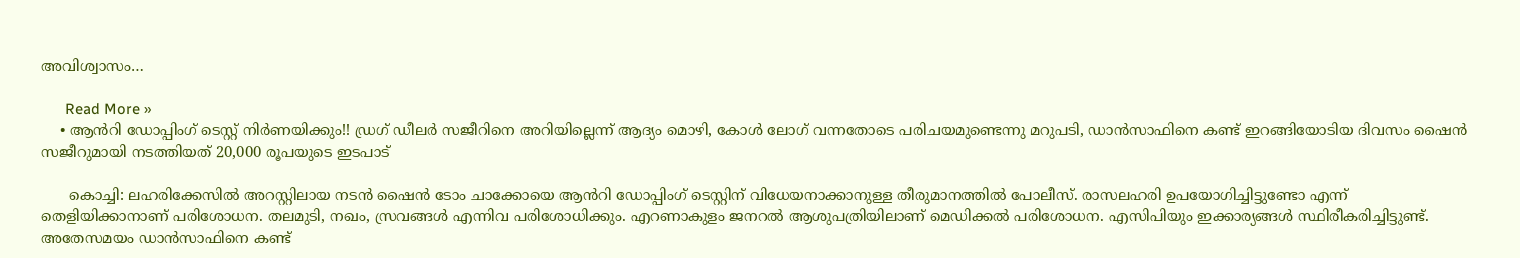അവിശ്വാസം…

      Read More »
    • ആൻറി ഡോപ്പിംഗ് ടെസ്റ്റ് നിർണയിക്കും!! ഡ്രഗ് ഡീലർ സജീറിനെ അറിയില്ലെന്ന് ആദ്യം മൊഴി, കോൾ ലോഗ് വന്നതോടെ പരിചയമുണ്ടെന്നു മറുപടി, ഡാൻസാഫിനെ കണ്ട് ഇറങ്ങിയോടിയ ദിവസം ഷൈൻ സജീറുമായി നടത്തിയത് 20,000 രൂപയുടെ ഇടപാട്

      കൊച്ചി: ലഹരിക്കേസിൽ അറസ്റ്റിലായ നടൻ ഷൈൻ ടോം ചാക്കോയെ ആൻറി ഡോപ്പിംഗ് ടെസ്റ്റിന് വിധേയനാക്കാനുള്ള തീരുമാനത്തിൽ പോലീസ്. രാസലഹരി ഉപയോഗിച്ചിട്ടുണ്ടോ എന്ന് തെളിയിക്കാനാണ് പരിശോധന. തലമുടി, നഖം, സ്രവങ്ങൾ എന്നിവ പരിശോധിക്കും. എറണാകുളം ജനറൽ ആശുപത്രിയിലാണ് മെഡിക്കൽ പരിശോധന. എസിപിയും ഇക്കാര്യങ്ങൾ സ്ഥിരീകരിച്ചിട്ടുണ്ട്. അതേസമയം ഡാൻസാഫിനെ കണ്ട്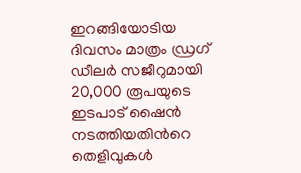ഇറങ്ങിയോടിയ ദിവസം മാത്രം ഡ്രഗ് ഡീലർ സജീറുമായി 20,000 രൂപയുടെ ഇടപാട് ഷൈൻ നടത്തിയതിൻറെ തെളിവുകൾ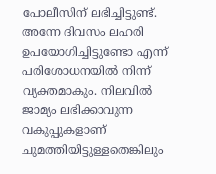പോലീസിന് ലഭിച്ചിട്ടുണ്ട്. അന്നേ ദിവസം ലഹരി ഉപയോഗിച്ചിട്ടുണ്ടോ എന്ന് പരിശോധനയിൽ നിന്ന് വ്യക്തമാകും. നിലവിൽ ജാമ്യം ലഭിക്കാവുന്ന വകുപ്പുകളാണ് ചുമത്തിയിട്ടുള്ളതെങ്കിലും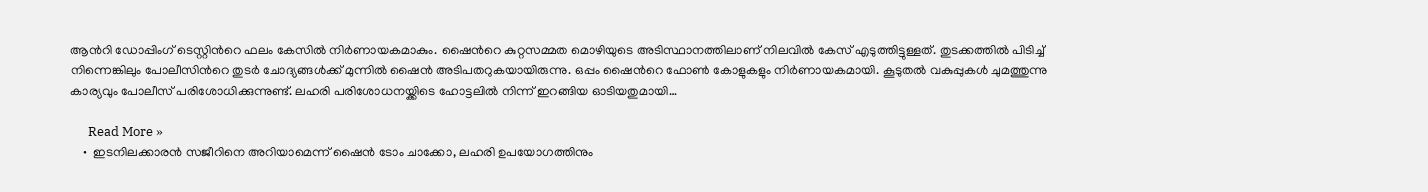ആൻറി ഡോപ്പിംഗ് ടെസ്റ്റിൻറെ ഫലം കേസിൽ നിർണായകമാകും. ഷൈൻറെ കുറ്റസമ്മത മൊഴിയുടെ അടിസ്ഥാനത്തിലാണ് നിലവിൽ കേസ് എടുത്തിട്ടുള്ളത്. തുടക്കത്തിൽ പിടിച്ച് നിന്നെങ്കിലും പോലീസിൻറെ തുടർ ചോദ്യങ്ങൾക്ക് മുന്നിൽ ഷൈൻ അടിപതറുകയായിരുന്നു. ഒപ്പം ഷൈൻറെ ഫോൺ കോളുകളും നിർണായകമായി. കൂടുതൽ വകുപ്പുകൾ ചുമത്തുന്നു കാര്യവും പോലീസ് പരിശോധിക്കുന്നുണ്ട്. ലഹരി പരിശോധനയ്ക്കിടെ ഹോട്ടലിൽ നിന്ന് ഇറങ്ങിയ ഓടിയതുമായി…

      Read More »
    •  ഇടനിലക്കാരൻ സജീറിനെ അറിയാമെന്ന് ഷൈൻ ടോം ചാക്കോ, ലഹരി ഉപയോഗത്തിനും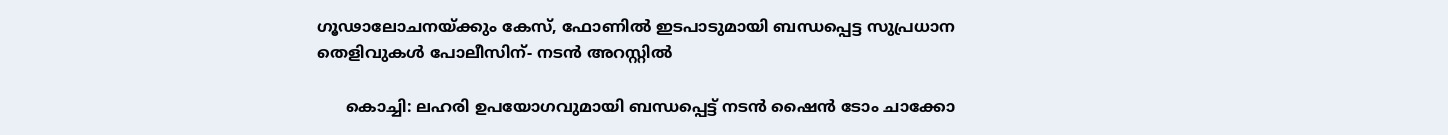ഗൂഢാലോചനയ്ക്കും കേസ്, ഫോണിൽ ഇടപാടുമായി ബന്ധപ്പെട്ട സുപ്രധാന തെളിവുകൾ പോലീസിന്- നടൻ അറസ്റ്റിൽ

      കൊച്ചി: ലഹരി ഉപയോഗവുമായി ബന്ധപ്പെട്ട് നടൻ ഷൈൻ ടോം ചാക്കോ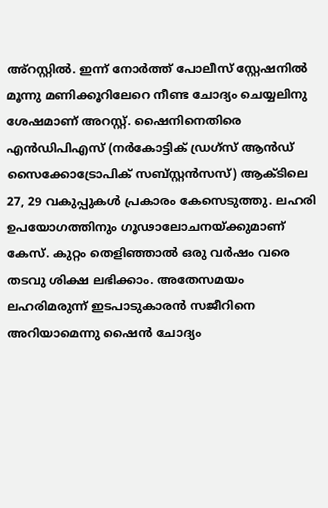അ്റസ്റ്റിൽ. ഇന്ന് നോർത്ത് പോലീസ് സ്റ്റേഷനിൽ മൂന്നു മണിക്കൂറിലേറെ നീണ്ട ചോദ്യം ചെയ്യലിനു ശേഷമാണ് അറസ്റ്റ്. ഷൈനിനെതിരെ എൻഡിപിഎസ് (നർകോട്ടിക് ഡ്രഗ്സ് ആൻഡ് സൈക്കോട്രോപിക് സബ്സ്റ്റൻസസ്) ആക്ടിലെ 27, 29 വകുപ്പുകൾ പ്രകാരം കേസെടുത്തു. ലഹരി ഉപയോഗത്തിനും ഗൂഢാലോചനയ്ക്കുമാണ് കേസ്. കുറ്റം തെളിഞ്ഞാൽ ഒരു വർഷം വരെ തടവു ശിക്ഷ ലഭിക്കാം. അതേസമയം ലഹരിമരുന്ന് ഇടപാടുകാരൻ സജീറിനെ അറിയാമെന്നു ഷൈൻ ചോദ്യം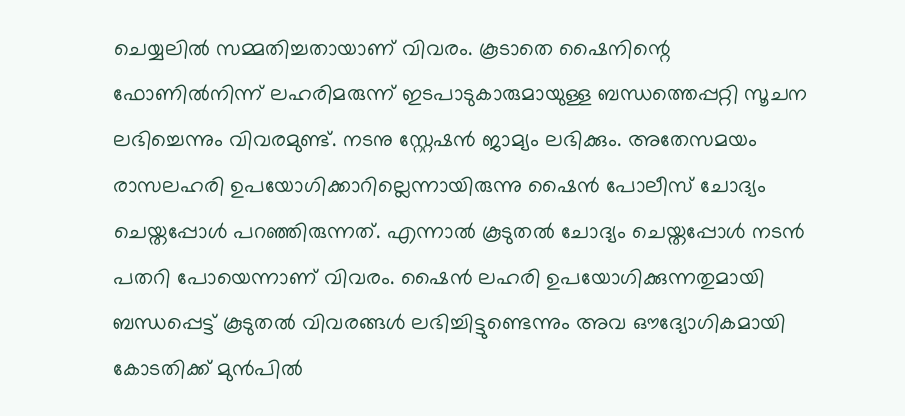ചെയ്യലിൽ സമ്മതിച്ചതായാണ് വിവരം. കൂടാതെ ഷൈനിന്റെ ഫോണിൽ‌നിന്ന് ലഹരിമരുന്ന് ഇടപാടുകാരുമായുള്ള ബന്ധത്തെപ്പറ്റി സൂചന ലഭിച്ചെന്നും വിവരമുണ്ട്. നടനു സ്റ്റേഷൻ ജാമ്യം ലഭിക്കും. അതേസമയം രാസലഹരി ഉപയോഗിക്കാറില്ലെന്നായിരുന്നു ഷൈൻ പോലീസ് ചോദ്യം ചെയ്തപ്പോൾ പറഞ്ഞിരുന്നത്. എന്നാൽ കൂടുതൽ ചോദ്യം ചെയ്തപ്പോൾ നടൻ പതറി പോയെന്നാണ് വിവരം. ഷൈൻ ലഹരി ഉപയോഗിക്കുന്നതുമായി ബന്ധപ്പെട്ട് കൂടുതൽ വിവരങ്ങൾ ലഭിച്ചിട്ടുണ്ടെന്നും അവ ഔദ്യോഗികമായി കോടതിക്ക് മുൻപിൽ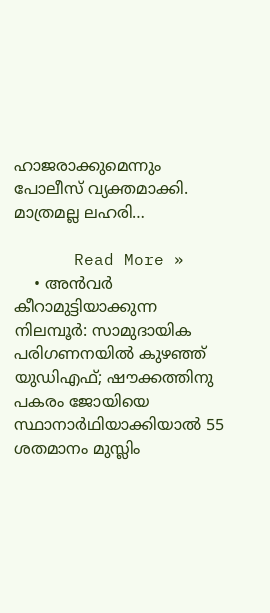ഹാജരാക്കുമെന്നും പോലീസ് വ്യക്തമാക്കി. മാത്രമല്ല ലഹരി…

      Read More »
    • അന്‍വര്‍ കീറാമുട്ടിയാക്കുന്ന നിലമ്പൂര്‍: സാമുദായിക പരിഗണനയില്‍ കുഴഞ്ഞ് യുഡിഎഫ്; ഷൗക്കത്തിനു പകരം ജോയിയെ സ്ഥാനാര്‍ഥിയാക്കിയാല്‍ 55 ശതമാനം മുസ്ലിം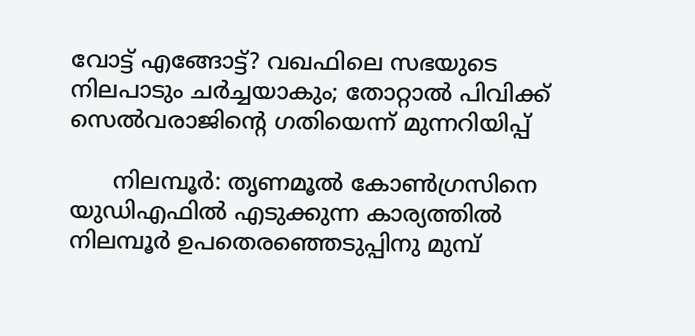വോട്ട് എങ്ങോട്ട്? വഖഫിലെ സഭയുടെ നിലപാടും ചര്‍ച്ചയാകും; തോറ്റാല്‍ പിവിക്ക് സെല്‍വരാജിന്റെ ഗതിയെന്ന് മുന്നറിയിപ്പ്

      നിലമ്പൂര്‍: തൃണമൂല്‍ കോണ്‍ഗ്രസിനെ യുഡിഎഫില്‍ എടുക്കുന്ന കാര്യത്തില്‍ നിലമ്പൂര്‍ ഉപതെരഞ്ഞെടുപ്പിനു മുമ്പ്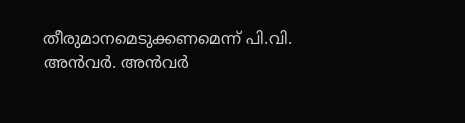തീരുമാനമെടുക്കണമെന്ന് പി.വി. അന്‍വര്‍. അന്‍വര്‍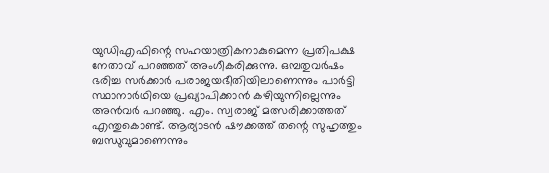യുഡിഎഫിന്റെ സഹയാത്രികനാകുമെന്ന പ്രതിപക്ഷ നേതാവ് പറഞ്ഞത് അംഗീകരിക്കുന്നു. ഒമ്പതുവര്‍ഷം ഭരിച്ച സര്‍ക്കാര്‍ പരാജയഭീതിയിലാണെന്നും പാര്‍ട്ടി സ്ഥാനാര്‍ഥിയെ പ്രഖ്യാപിക്കാന്‍ കഴിയുന്നില്ലെന്നും അന്‍വര്‍ പറഞ്ഞു. എം. സ്വരാജ് മത്സരിക്കാത്തത് എന്തുകൊണ്ട്. ആര്യാടന്‍ ഷൗക്കത്ത് തന്റെ സുഹൃത്തും ബന്ധുവുമാണെന്നും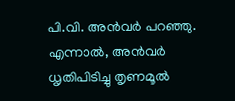പി.വി. അന്‍വര്‍ പറഞ്ഞു. എന്നാല്‍, അന്‍വര്‍ ധൃതിപിടിച്ചു തൃണമൂല്‍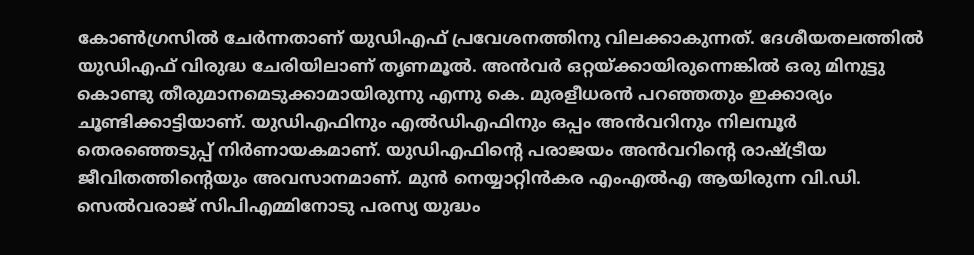കോണ്‍ഗ്രസില്‍ ചേര്‍ന്നതാണ് യുഡിഎഫ് പ്രവേശനത്തിനു വിലക്കാകുന്നത്. ദേശീയതലത്തില്‍ യുഡിഎഫ് വിരുദ്ധ ചേരിയിലാണ് തൃണമൂല്‍. അന്‍വര്‍ ഒറ്റയ്ക്കായിരുന്നെങ്കില്‍ ഒരു മിനുട്ടു കൊണ്ടു തീരുമാനമെടുക്കാമായിരുന്നു എന്നു കെ. മുരളീധരന്‍ പറഞ്ഞതും ഇക്കാര്യം ചൂണ്ടിക്കാട്ടിയാണ്. യുഡിഎഫിനും എല്‍ഡിഎഫിനും ഒപ്പം അന്‍വറിനും നിലമ്പൂര്‍ തെരഞ്ഞെടുപ്പ് നിര്‍ണായകമാണ്. യുഡിഎഫിന്റെ പരാജയം അന്‍വറിന്റെ രാഷ്ട്രീയ ജീവിതത്തിന്റെയും അവസാനമാണ്. മുന്‍ നെയ്യാറ്റിന്‍കര എംഎല്‍എ ആയിരുന്ന വി.ഡി. സെല്‍വരാജ് സിപിഎമ്മിനോടു പരസ്യ യുദ്ധം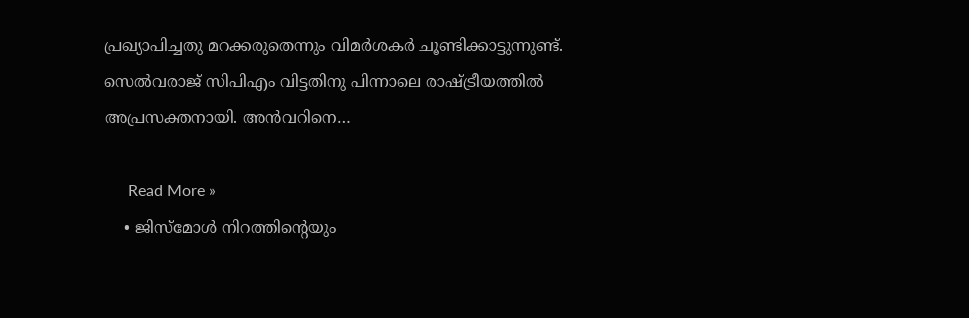പ്രഖ്യാപിച്ചതു മറക്കരുതെന്നും വിമര്‍ശകര്‍ ചൂണ്ടിക്കാട്ടുന്നുണ്ട്. സെല്‍വരാജ് സിപിഎം വിട്ടതിനു പിന്നാലെ രാഷ്ട്രീയത്തില്‍ അപ്രസക്തനായി. അന്‍വറിനെ…

      Read More »
    • ജിസ്മോള്‍ നിറത്തിന്റെയും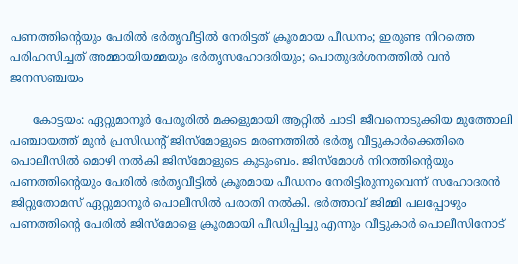പണത്തിന്റെയും പേരില്‍ ഭര്‍തൃവീട്ടില്‍ നേരിട്ടത് ക്രൂരമായ പീഡനം; ഇരുണ്ട നിറത്തെ പരിഹസിച്ചത് അമ്മായിയമ്മയും ഭര്‍തൃസഹോദരിയും; പൊതുദര്‍ശനത്തില്‍ വന്‍ ജനസഞ്ചയം

      കോട്ടയം: ഏറ്റുമാനൂര്‍ പേരൂരില്‍ മക്കളുമായി ആറ്റില്‍ ചാടി ജീവനൊടുക്കിയ മുത്തോലി പഞ്ചായത്ത് മുന്‍ പ്രസിഡന്റ് ജിസ്മോളുടെ മരണത്തില്‍ ഭര്‍തൃ വീട്ടുകാര്‍ക്കെതിരെ പൊലീസില്‍ മൊഴി നല്‍കി ജിസ്മോളുടെ കുടുംബം. ജിസ്മോള്‍ നിറത്തിന്റെയും പണത്തിന്റെയും പേരില്‍ ഭര്‍തൃവീട്ടില്‍ ക്രൂരമായ പീഡനം നേരിട്ടിരുന്നുവെന്ന് സഹോദരന്‍ ജിറ്റുതോമസ് ഏറ്റുമാനൂര്‍ പൊലീസില്‍ പരാതി നല്‍കി. ഭര്‍ത്താവ് ജിമ്മി പലപ്പോഴും പണത്തിന്റെ പേരില്‍ ജിസ്മോളെ ക്രൂരമായി പീഡിപ്പിച്ചു എന്നും വീട്ടുകാര്‍ പൊലീസിനോട്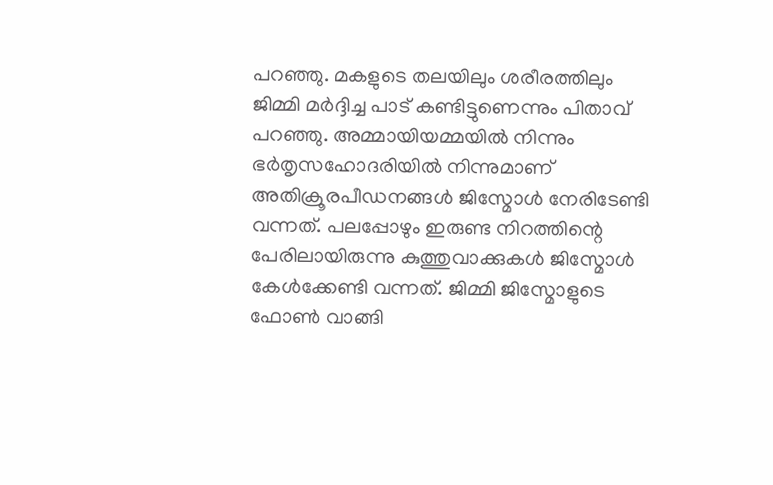പറഞ്ഞു. മകളുടെ തലയിലും ശരീരത്തിലും ജിമ്മി മര്‍ദ്ദിച്ച പാട് കണ്ടിട്ടുണെന്നും പിതാവ് പറഞ്ഞു. അമ്മായിയമ്മയില്‍ നിന്നും ഭര്‍തൃസഹോദരിയില്‍ നിന്നുമാണ് അതിക്രൂരപീഡനങ്ങള്‍ ജിസ്മോള്‍ നേരിടേണ്ടി വന്നത്. പലപ്പോഴും ഇരുണ്ട നിറത്തിന്റെ പേരിലായിരുന്നു കുത്തുവാക്കുകള്‍ ജിസ്മോള്‍ കേള്‍ക്കേണ്ടി വന്നത്. ജിമ്മി ജിസ്മോളുടെ ഫോണ്‍ വാങ്ങി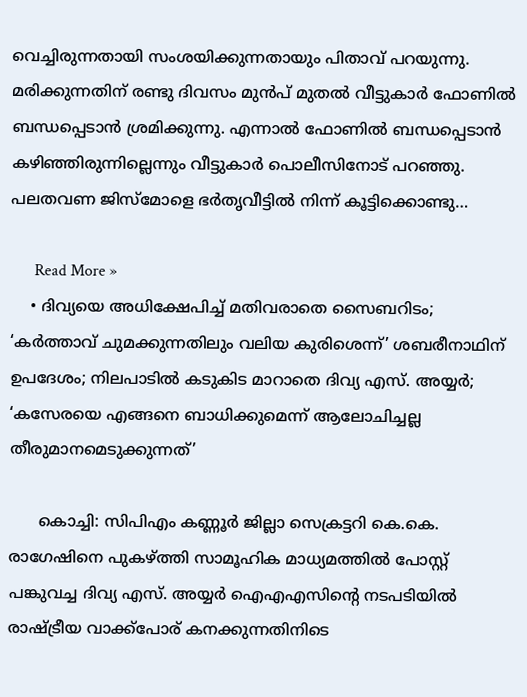വെച്ചിരുന്നതായി സംശയിക്കുന്നതായും പിതാവ് പറയുന്നു. മരിക്കുന്നതിന് രണ്ടു ദിവസം മുന്‍പ് മുതല്‍ വീട്ടുകാര്‍ ഫോണില്‍ ബന്ധപ്പെടാന്‍ ശ്രമിക്കുന്നു. എന്നാല്‍ ഫോണില്‍ ബന്ധപ്പെടാന്‍ കഴിഞ്ഞിരുന്നില്ലെന്നും വീട്ടുകാര്‍ പൊലീസിനോട് പറഞ്ഞു. പലതവണ ജിസ്‌മോളെ ഭര്‍തൃവീട്ടില്‍ നിന്ന് കൂട്ടിക്കൊണ്ടു…

      Read More »
    • ദിവ്യയെ അധിക്ഷേപിച്ച് മതിവരാതെ സൈബറിടം; ‘കര്‍ത്താവ് ചുമക്കുന്നതിലും വലിയ കുരിശെന്ന്’ ശബരീനാഥിന് ഉപദേശം; നിലപാടില്‍ കടുകിട മാറാതെ ദിവ്യ എസ്. അയ്യര്‍; ‘കസേരയെ എങ്ങനെ ബാധിക്കുമെന്ന് ആലോചിച്ചല്ല തീരുമാനമെടുക്കുന്നത്’

      കൊച്ചി: സിപിഎം കണ്ണൂര്‍ ജില്ലാ സെക്രട്ടറി കെ.കെ. രാഗേഷിനെ പുകഴ്ത്തി സാമൂഹിക മാധ്യമത്തില്‍ പോസ്റ്റ് പങ്കുവച്ച ദിവ്യ എസ്. അയ്യര്‍ ഐഎഎസിന്റെ നടപടിയില്‍ രാഷ്ട്രീയ വാക്ക്പോര് കനക്കുന്നതിനിടെ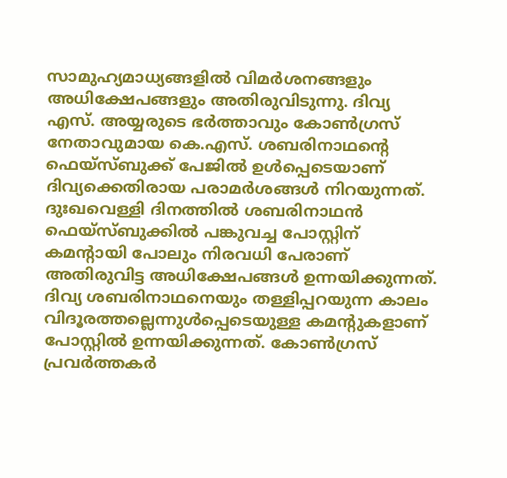സാമുഹ്യമാധ്യങ്ങളില്‍ വിമര്‍ശനങ്ങളും അധിക്ഷേപങ്ങളും അതിരുവിടുന്നു. ദിവ്യ എസ്. അയ്യരുടെ ഭര്‍ത്താവും കോണ്‍ഗ്രസ് നേതാവുമായ കെ.എസ്. ശബരിനാഥന്റെ ഫെയ്സ്ബുക്ക് പേജില്‍ ഉള്‍പ്പെടെയാണ് ദിവ്യക്കെതിരായ പരാമര്‍ശങ്ങള്‍ നിറയുന്നത്.     ദുഃഖവെള്ളി ദിനത്തില്‍ ശബരിനാഥന്‍ ഫെയ്സ്ബുക്കില്‍ പങ്കുവച്ച പോസ്റ്റിന് കമന്റായി പോലും നിരവധി പേരാണ് അതിരുവിട്ട അധിക്ഷേപങ്ങള്‍ ഉന്നയിക്കുന്നത്. ദിവ്യ ശബരിനാഥനെയും തള്ളിപ്പറയുന്ന കാലം വിദൂരത്തല്ലെന്നുള്‍പ്പെടെയുള്ള കമന്റുകളാണ് പോസ്റ്റില്‍ ഉന്നയിക്കുന്നത്. കോണ്‍ഗ്രസ് പ്രവര്‍ത്തകര്‍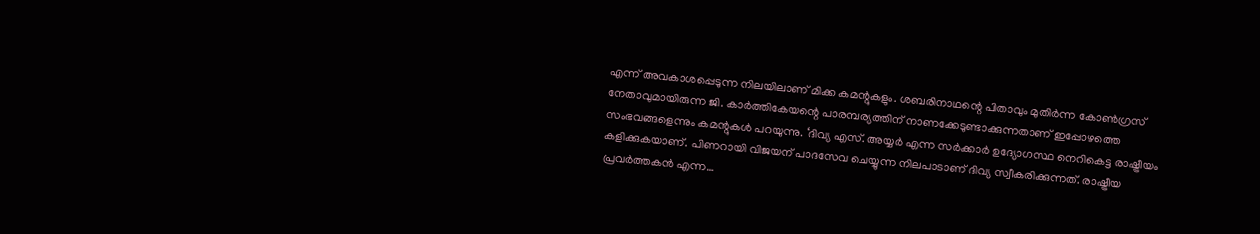എന്ന് അവകാശപ്പെടുന്ന നിലയിലാണ് മിക്ക കമന്റുകളും. ശബരിനാഥന്റെ പിതാവും മുതിര്‍ന്ന കോണ്‍ഗ്രസ് നേതാവുമായിരുന്ന ജി. കാര്‍ത്തികേയന്റെ പാരമ്പര്യത്തിന് നാണക്കേടുണ്ടാക്കുന്നതാണ് ഇപ്പോഴത്തെ സംഭവങ്ങളെന്നും കമന്റുകള്‍ പറയുന്നു. ‘ദിവ്യ എസ്. അയ്യര്‍ എന്ന സര്‍ക്കാര്‍ ഉദ്യോഗസ്ഥ നെറികെട്ട രാഷ്ട്രീയം കളിക്കുകയാണ്. പിണറായി വിജയന് പാദസേവ ചെയ്യുന്ന നിലപാടാണ് ദിവ്യ സ്വീകരിക്കുന്നത്. രാഷ്ട്രീയ പ്രവര്‍ത്തകന്‍ എന്ന…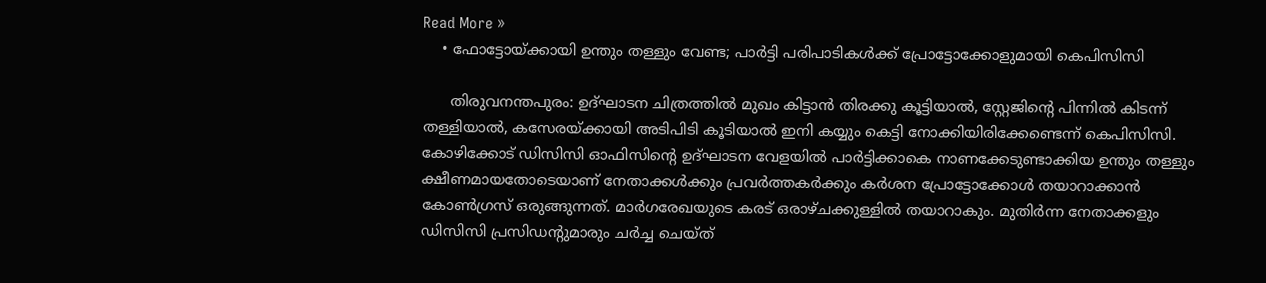Read More »
    • ഫോട്ടോയ്ക്കായി ഉന്തും തള്ളും വേണ്ട; പാര്‍ട്ടി പരിപാടികള്‍ക്ക് പ്രോട്ടോക്കോളുമായി കെപിസിസി

      തിരുവനന്തപുരം: ഉദ്ഘാടന ചിത്രത്തില്‍ മുഖം കിട്ടാന്‍ തിരക്കു കൂട്ടിയാല്‍, സ്റ്റേജിന്റെ പിന്നില്‍ കിടന്ന് തള്ളിയാല്‍, കസേരയ്ക്കായി അടിപിടി കൂടിയാല്‍ ഇനി കയ്യും കെട്ടി നോക്കിയിരിക്കേണ്ടെന്ന് കെപിസിസി. കോഴിക്കോട് ഡിസിസി ഓഫിസിന്റെ ഉദ്ഘാടന വേളയില്‍ പാര്‍ട്ടിക്കാകെ നാണക്കേടുണ്ടാക്കിയ ഉന്തും തള്ളും ക്ഷീണമായതോടെയാണ് നേതാക്കള്‍ക്കും പ്രവര്‍ത്തകര്‍ക്കും കര്‍ശന പ്രോട്ടോക്കോള്‍ തയാറാക്കാന്‍ കോണ്‍ഗ്രസ് ഒരുങ്ങുന്നത്. മാര്‍ഗരേഖയുടെ കരട് ഒരാഴ്ചക്കുള്ളില്‍ തയാറാകും. മുതിര്‍ന്ന നേതാക്കളും ഡിസിസി പ്രസിഡന്റുമാരും ചര്‍ച്ച ചെയ്ത്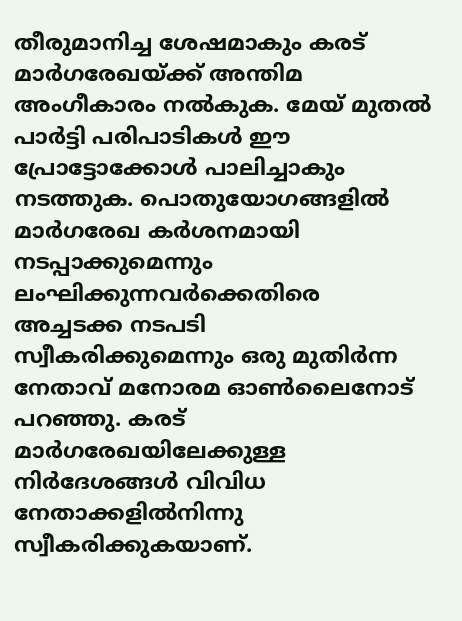തീരുമാനിച്ച ശേഷമാകും കരട് മാര്‍ഗരേഖയ്ക്ക് അന്തിമ അംഗീകാരം നല്‍കുക. മേയ് മുതല്‍ പാര്‍ട്ടി പരിപാടികള്‍ ഈ പ്രോട്ടോക്കോള്‍ പാലിച്ചാകും നടത്തുക. പൊതുയോഗങ്ങളില്‍ മാര്‍ഗരേഖ കര്‍ശനമായി നടപ്പാക്കുമെന്നും ലംഘിക്കുന്നവര്‍ക്കെതിരെ അച്ചടക്ക നടപടി സ്വീകരിക്കുമെന്നും ഒരു മുതിര്‍ന്ന നേതാവ് മനോരമ ഓണ്‍ലൈനോട് പറഞ്ഞു. കരട് മാര്‍ഗരേഖയിലേക്കുള്ള നിര്‍ദേശങ്ങള്‍ വിവിധ നേതാക്കളില്‍നിന്നു സ്വീകരിക്കുകയാണ്.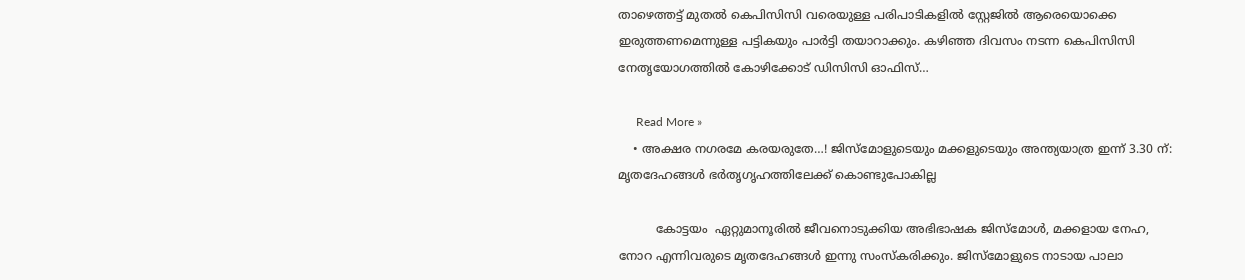താഴെത്തട്ട് മുതല്‍ കെപിസിസി വരെയുള്ള പരിപാടികളില്‍ സ്റ്റേജില്‍ ആരെയൊക്കെ ഇരുത്തണമെന്നുള്ള പട്ടികയും പാര്‍ട്ടി തയാറാക്കും. കഴിഞ്ഞ ദിവസം നടന്ന കെപിസിസി നേതൃയോഗത്തില്‍ കോഴിക്കോട് ഡിസിസി ഓഫിസ്…

      Read More »
    • അക്ഷര നഗരമേ കരയരുതേ…! ജിസ്മോളുടെയും മക്കളുടെയും അന്ത്യയാത്ര ഇന്ന് 3.30 ന്: മൃതദേഹങ്ങൾ ഭർതൃഗൃഹത്തിലേക്ക് കൊണ്ടുപോകില്ല

          കോട്ടയം  ഏറ്റുമാനൂരിൽ ജീവനൊടുക്കിയ അഭിഭാഷക ജിസ്മോൾ, മക്കളായ നേഹ, നോറ എന്നിവരുടെ മൃതദേഹങ്ങൾ ഇന്നു സംസ്കരിക്കും. ജിസ്മോളുടെ നാടായ പാലാ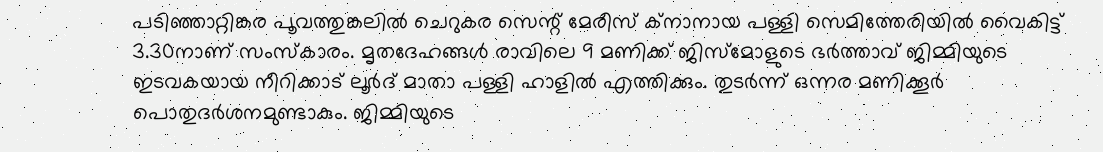പടിഞ്ഞാറ്റിങ്കര പൂവത്തുങ്കലിൽ ചെറുകര സെന്റ് മേരീസ് ക്നാനായ പള്ളി സെമിത്തേരിയിൽ വൈകിട്ട് 3.30നാണ് സംസ്കാരം. മൃതദേഹങ്ങൾ രാവിലെ 9 മണിക്ക് ജിസ്മോളുടെ ഭർത്താവ് ജിമ്മിയുടെ ഇടവകയായ നീറിക്കാട് ലൂർദ് മാതാ പള്ളി ഹാളിൽ എത്തിക്കും. തുടർന്ന് ഒന്നര മണിക്കൂർ പൊതുദർശനമുണ്ടാകും. ജിമ്മിയുടെ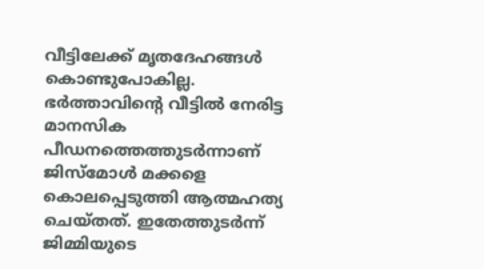വീട്ടിലേക്ക് മൃതദേഹങ്ങൾ കൊണ്ടുപോകില്ല. ഭർത്താവിന്റെ വീട്ടിൽ നേരിട്ട മാനസിക പീഡനത്തെത്തുടർന്നാണ് ജിസ്മോൾ മക്കളെ കൊലപ്പെടുത്തി ആത്മഹത്യ ചെയ്തത്. ഇതേത്തുടർന്ന് ജിമ്മിയുടെ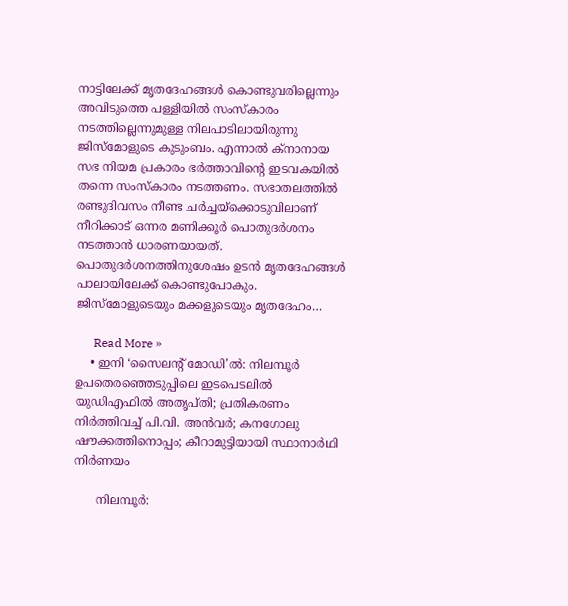നാട്ടിലേക്ക് മൃതദേഹങ്ങൾ കൊണ്ടുവരില്ലെന്നും അവിടുത്തെ പള്ളിയിൽ സംസ്കാരം നടത്തില്ലെന്നുമുള്ള നിലപാടിലായിരുന്നു ജിസ്മോളുടെ കുടുംബം. എന്നാൽ ക്നാനായ സഭ നിയമ പ്രകാരം ഭർത്താവിന്‍റെ ഇടവകയിൽ തന്നെ സംസ്കാരം നടത്തണം. സഭാതലത്തിൽ രണ്ടുദിവസം നീണ്ട ചർച്ചയ്ക്കൊടുവിലാണ് നീറിക്കാട് ഒന്നര മണിക്കൂർ പൊതുദർശനം നടത്താൻ ധാരണയായത്. പൊതുദർശനത്തിനുശേഷം ഉടൻ മൃതദേഹങ്ങൾ പാലായിലേക്ക് കൊണ്ടുപോകും. ജിസ്മോളുടെയും മക്കളുടെയും മ‍ൃതദേഹം…

      Read More »
    • ഇനി ‘സൈലന്റ് മോഡി’ല്‍: നിലമ്പൂര്‍ ഉപതെരഞ്ഞെടുപ്പിലെ ഇടപെടലില്‍ യുഡിഎഫില്‍ അതൃപ്തി; പ്രതികരണം നിര്‍ത്തിവച്ച് പി.വി. അന്‍വര്‍; കനഗോലു ഷൗക്കത്തിനൊപ്പം; കീറാമുട്ടിയായി സ്ഥാനാര്‍ഥി നിര്‍ണയം

      നിലമ്പൂര്‍: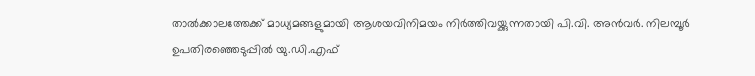താല്‍ക്കാലത്തേക്ക് മാധ്യമങ്ങളുമായി ആശയവിനിമയം നിര്‍ത്തിവയ്ക്കുന്നതായി പി.വി. അന്‍വര്‍. നിലമ്പൂര്‍ ഉപതിരഞ്ഞെടുപ്പില്‍ യു.ഡി.എഫ്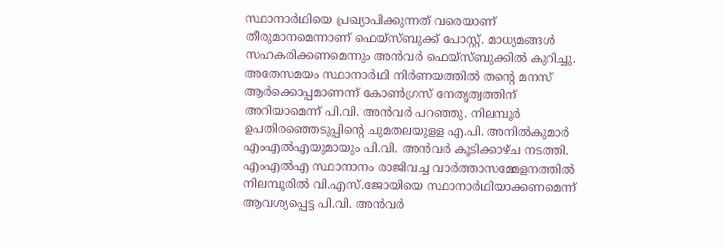സ്ഥാനാര്‍ഥിയെ പ്രഖ്യാപിക്കുന്നത് വരെയാണ് തീരുമാനമെന്നാണ് ഫെയ്‌സ്ബുക്ക് പോസ്റ്റ്. മാധ്യമങ്ങള്‍ സഹകരിക്കണമെന്നും അന്‍വര്‍ ഫെയ്‌സ്ബുക്കില്‍ കുറിച്ചു. അതേസമയം സ്ഥാനാര്‍ഥി നിര്‍ണയത്തില്‍ തന്റെ മനസ് ആര്‍ക്കൊപ്പമാണന്ന് കോണ്‍ഗ്രസ് നേതൃത്വത്തിന് അറിയാമെന്ന് പി.വി. അന്‍വര്‍ പറഞ്ഞു. നിലമ്പൂര്‍ ഉപതിരഞ്ഞെടുപ്പിന്റെ ചുമതലയുളള എ.പി. അനില്‍കുമാര്‍ എംഎല്‍എയുമായും പി.വി. അന്‍വര്‍ കൂടിക്കാഴ്ച നടത്തി. എംഎല്‍എ സ്ഥാനാനം രാജിവച്ച വാര്‍ത്താസമ്മേളനത്തില്‍ നിലമ്പൂരില്‍ വി.എസ്.ജോയിയെ സ്ഥാനാര്‍ഥിയാക്കണമെന്ന് ആവശ്യപ്പെട്ട പി.വി. അന്‍വര്‍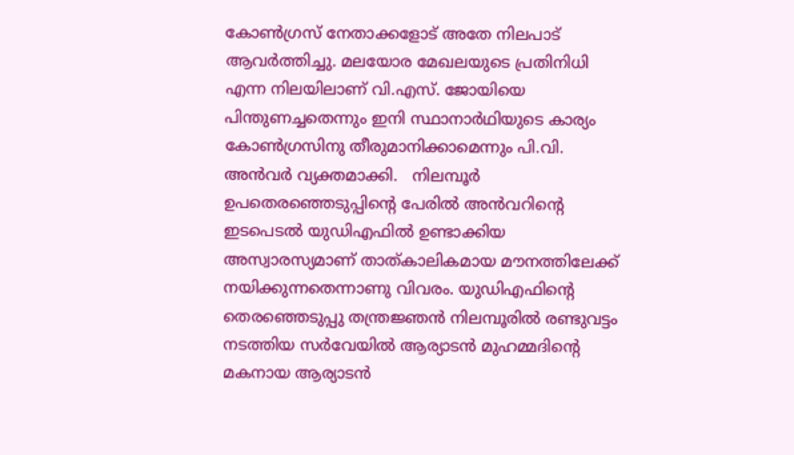കോണ്‍ഗ്രസ് നേതാക്കളോട് അതേ നിലപാട് ആവര്‍ത്തിച്ചു. മലയോര മേഖലയുടെ പ്രതിനിധി എന്ന നിലയിലാണ് വി.എസ്. ജോയിയെ പിന്തുണച്ചതെന്നും ഇനി സ്ഥാനാര്‍ഥിയുടെ കാര്യം കോണ്‍ഗ്രസിനു തീരുമാനിക്കാമെന്നും പി.വി. അന്‍വര്‍ വ്യക്തമാക്കി.   നിലമ്പൂര്‍ ഉപതെരഞ്ഞെടുപ്പിന്റെ പേരില്‍ അന്‍വറിന്റെ ഇടപെടല്‍ യുഡിഎഫില്‍ ഉണ്ടാക്കിയ അസ്വാരസ്യമാണ് താത്കാലികമായ മൗനത്തിലേക്ക് നയിക്കുന്നതെന്നാണു വിവരം. യുഡിഎഫിന്റെ തെരഞ്ഞെടുപ്പു തന്ത്രജ്ഞന്‍ നിലമ്പൂരില്‍ രണ്ടുവട്ടം നടത്തിയ സര്‍വേയില്‍ ആര്യാടന്‍ മുഹമ്മദിന്റെ മകനായ ആര്യാടന്‍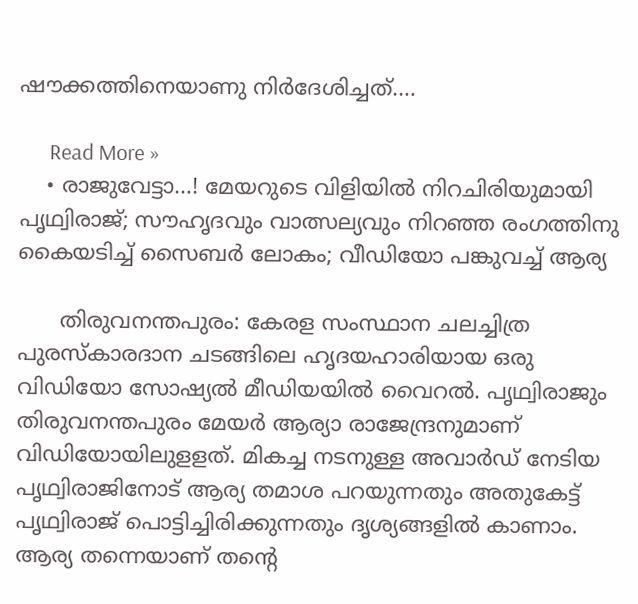ഷൗക്കത്തിനെയാണു നിര്‍ദേശിച്ചത്.…

      Read More »
    • രാജുവേട്ടാ…! മേയറുടെ വിളിയില്‍ നിറചിരിയുമായി പൃഥ്വിരാജ്; സൗഹൃദവും വാത്സല്യവും നിറഞ്ഞ രംഗത്തിനു കൈയടിച്ച് സൈബര്‍ ലോകം; വീഡിയോ പങ്കുവച്ച് ആര്യ

      തിരുവനന്തപുരം: കേരള സംസ്ഥാന ചലച്ചിത്ര പുരസ്‌കാരദാന ചടങ്ങിലെ ഹൃദയഹാരിയായ ഒരു വിഡിയോ സോഷ്യല്‍ മീഡിയയില്‍ വൈറല്‍. പൃഥ്വിരാജും തിരുവനന്തപുരം മേയര്‍ ആര്യാ രാജേന്ദ്രനുമാണ് വിഡിയോയിലുളളത്. മികച്ച നടനുള്ള അവാര്‍ഡ് നേടിയ പൃഥ്വിരാജിനോട് ആര്യ തമാശ പറയുന്നതും അതുകേട്ട് പൃഥ്വിരാജ് പൊട്ടിച്ചിരിക്കുന്നതും ദൃശ്യങ്ങളില്‍ കാണാം. ആര്യ തന്നെയാണ് തന്റെ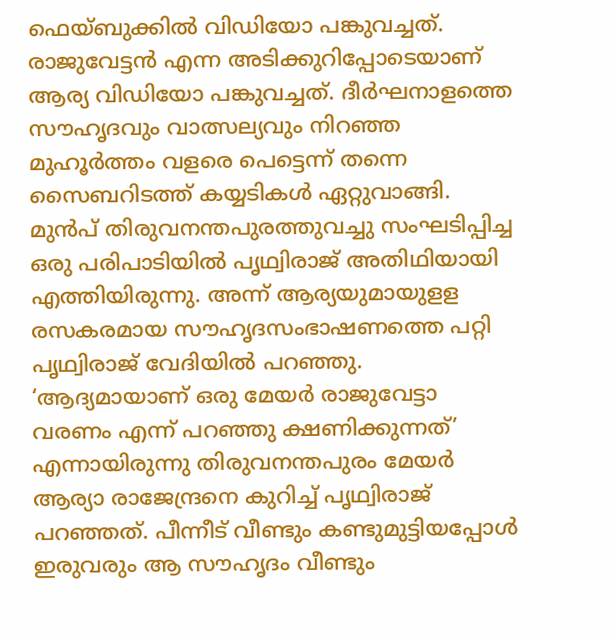ഫെയ്ബുക്കില്‍ വിഡിയോ പങ്കുവച്ചത്. രാജുവേട്ടന്‍ എന്ന അടിക്കുറിപ്പോടെയാണ് ആര്യ വിഡിയോ പങ്കുവച്ചത്. ദീര്‍ഘനാളത്തെ സൗഹൃദവും വാത്സല്യവും നിറഞ്ഞ മുഹൂര്‍ത്തം വളരെ പെട്ടെന്ന് തന്നെ സൈബറിടത്ത് കയ്യടികള്‍ ഏറ്റുവാങ്ങി. മുന്‍പ് തിരുവനന്തപുരത്തുവച്ചു സംഘടിപ്പിച്ച ഒരു പരിപാടിയില്‍ പൃഥ്വിരാജ് അതിഥിയായി എത്തിയിരുന്നു. അന്ന് ആര്യയുമായുളള രസകരമായ സൗഹൃദസംഭാഷണത്തെ പറ്റി പൃഥ്വിരാജ് വേദിയില്‍ പറഞ്ഞു. ‘ആദ്യമായാണ് ഒരു മേയര്‍ രാജുവേട്ടാ വരണം എന്ന് പറഞ്ഞു ക്ഷണിക്കുന്നത്’ എന്നായിരുന്നു തിരുവനന്തപുരം മേയര്‍ ആര്യാ രാജേന്ദ്രനെ കുറിച്ച് പൃഥ്വിരാജ് പറഞ്ഞത്. പീന്നീട് വീണ്ടും കണ്ടുമുട്ടിയപ്പോള്‍ ഇരുവരും ആ സൗഹൃദം വീണ്ടും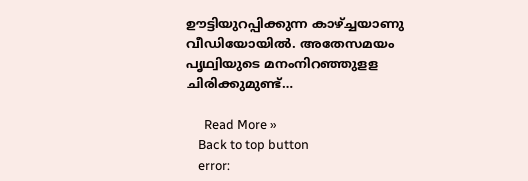ഊട്ടിയുറപ്പിക്കുന്ന കാഴ്ച്ചയാണു വീഡിയോയില്‍. അതേസമയം പൃഥ്വിയുടെ മനംനിറഞ്ഞുളള ചിരിക്കുമുണ്ട്…

      Read More »
    Back to top button
    error: